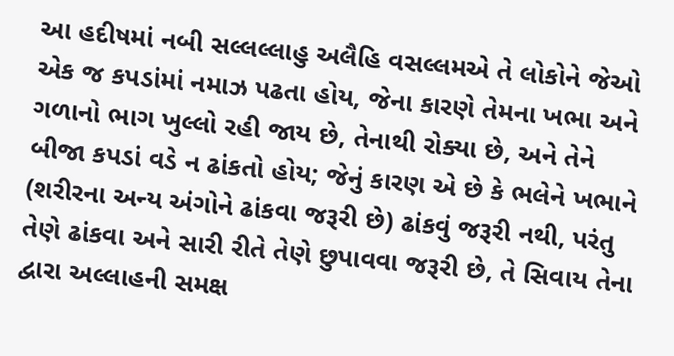આ હદીષમાં નબી સલ્લલ્લાહુ અલૈહિ વસલ્લમએ તે લોકોને જેઓ એક જ કપડાંમાં નમાઝ પઢતા હોય, જેના કારણે તેમના ખભા અને ગળાનો ભાગ ખુલ્લો રહી જાય છે, તેનાથી રોક્યા છે, અને તેને બીજા કપડાં વડે ન ઢાંકતો હોય; જેનું કારણ એ છે કે ભલેને ખભાને (શરીરના અન્ય અંગોને ઢાંકવા જરૂરી છે) ઢાંકવું જરૂરી નથી, પરંતુ તેણે ઢાંકવા અને સારી રીતે તેણે છુપાવવા જરૂરી છે, તે સિવાય તેના દ્વારા અલ્લાહની સમક્ષ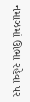નમાઝમાં ઊભા રહેવા પર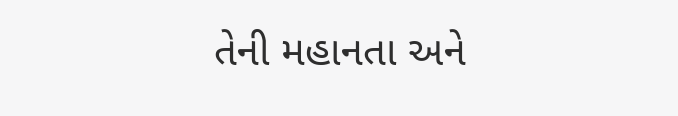તેની મહાનતા અને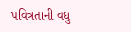પવિત્રતાની વધુ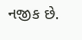નજીક છે.